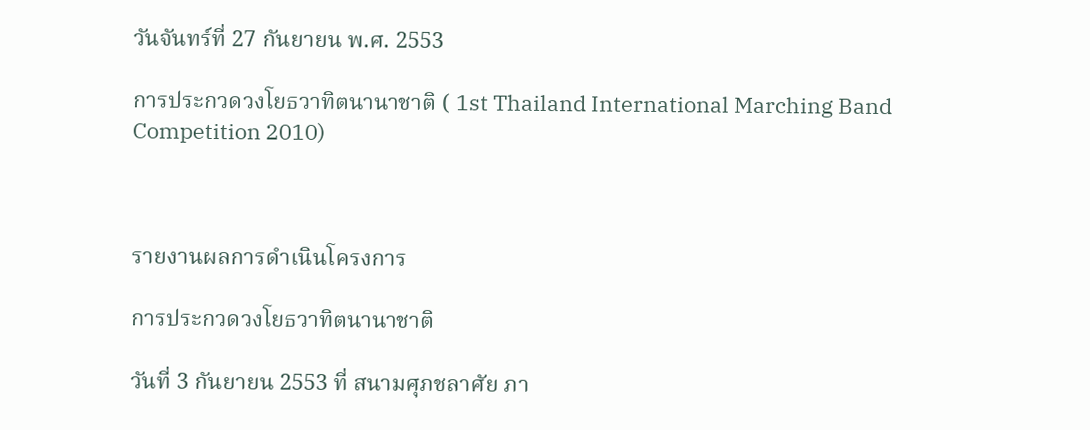วันจันทร์ที่ 27 กันยายน พ.ศ. 2553

การประกวดวงโยธวาทิตนานาชาติ ( 1st Thailand International Marching Band Competition 2010)



รายงานผลการดำเนินโครงการ

การประกวดวงโยธวาทิตนานาชาติ

วันที่ 3 กันยายน 2553 ที่ สนามศุภชลาศัย ภา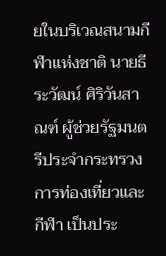ยในบริเวณสนามกีฬาแห่งชาติ นายธีระวัฒน์ ศิริวันสาณฑ์ ผู้ช่วยรัฐมนตรีประจำกระทรวงการท่องเที่ยวและกีฬา เป็นประ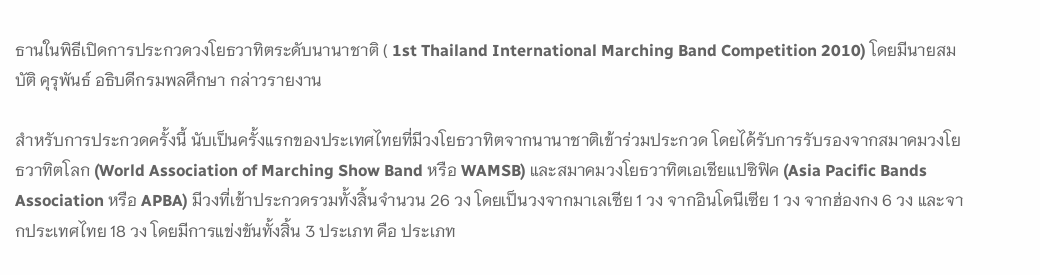ธานในพิธีเปิดการประกวดวงโยธวาทิตระดับนานาชาติ ( 1st Thailand International Marching Band Competition 2010) โดยมีนายสมบัติ คุรุพันธ์ อธิบดีกรมพลศึกษา กล่าวรายงาน

สำหรับการประกวดครั้งนี้ นับเป็นครั้งแรกของประเทศไทยที่มีวงโยธวาทิตจากนานาชาติเข้าร่วมประกวด โดยได้รับการรับรองจากสมาคมวงโยธวาทิตโลก (World Association of Marching Show Band หรือ WAMSB) และสมาคมวงโยธวาทิตเอเชียแปซิฟิค (Asia Pacific Bands Association หรือ APBA) มีวงที่เข้าประกวดรวมทั้งสิ้นจำนวน 26 วง โดยเป็นวงจากมาเลเซีย 1 วง จากอินโดนีเซีย 1 วง จากฮ่องกง 6 วง และจากประเทศไทย 18 วง โดยมีการแข่งขันทั้งสิ้น 3 ประเภท คือ ประเภท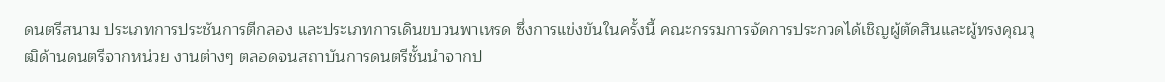ดนตรีสนาม ประเภทการประชันการตีกลอง และประเภทการเดินขบวนพาเหรด ซึ่งการแข่งขันในครั้งนี้ คณะกรรมการจัดการประกวดได้เชิญผู้ตัดสินและผู้ทรงคุณวุฒิด้านดนตรีจากหน่วย งานต่างๆ ตลอดจนสถาบันการดนตรีชั้นนำจากป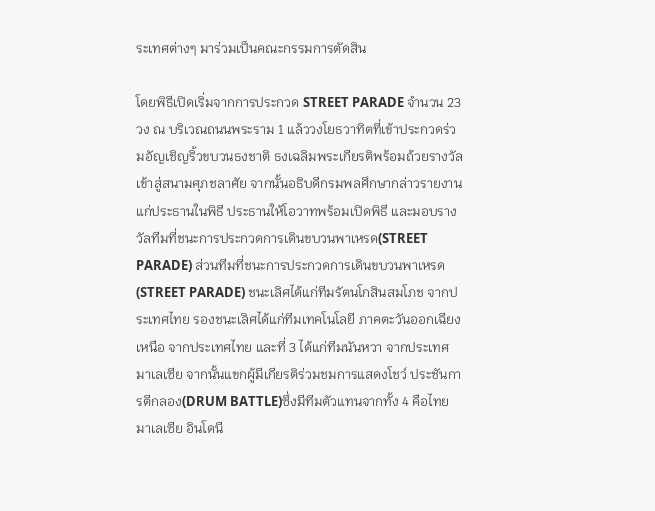ระเทศต่างๆ มาร่วมเป็นคณะกรรมการตัดสิน

โดยพิธีเปิดเริ่มจากการประกวด STREET PARADE จำนวน 23 วง ณ บริเวณถนนพระราม 1 แล้ววงโยธวาทิตที่เข้าประกวดร่วมอัญเชิญริ้วขบวนธงชาติ ธงเฉลิมพระเกียรติพร้อมถ้วยรางวัลเข้าสู่สนามศุภชลาศัย จากนั้นอธิบดีกรมพลศึกษากล่าวรายงานแก่ประธานในพิธี ประธานให้โอวาทพร้อมเปิดพิธี และมอบรางวัลทีมที่ชนะการประกวดการเดินขบวนพาเหรด(STREET PARADE) ส่วนทีมที่ชนะการประกวดการเดินขบวนพาเหรด(STREET PARADE) ชนะเลิศได้แก่ทีมรัตนโกสินสมโภช จากประเทศไทย รองชนะเลิศได้แก่ทีมเทคโนโลยี ภาคตะวันออกเฉียงเหนือ จากประเทศไทย และที่ 3 ได้แก่ทีมนันหวา จากประเทศมาเลเซีย จากนั้นแขกผู้มีเกียรติร่วมชมการแสดงโชว์ ประชันการตีกลอง(DRUM BATTLE)ซึ่งมีทีมตัวแทนจากทั้ง 4 คือไทย มาเลเซีย อินโดนี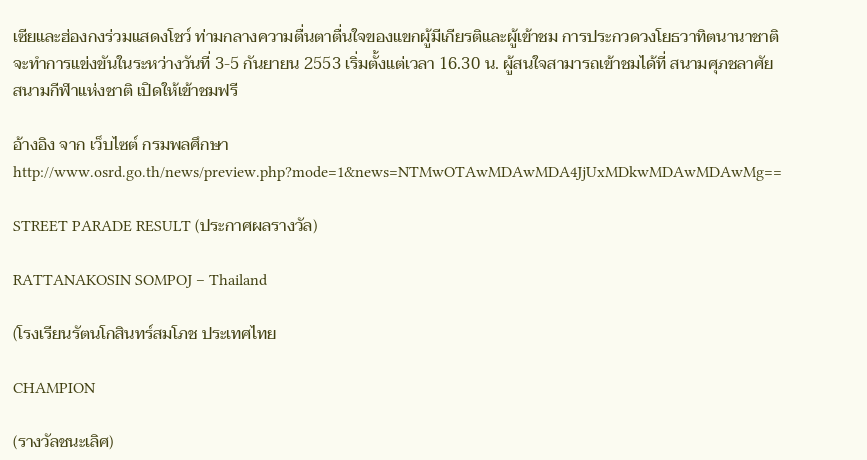เซียและฮ่องกงร่วมแสดงโชว์ ท่ามกลางความตื่นตาตื่นใจของแขกผู้มีเกียรติและผู้เข้าชม การประกวดวงโยธวาทิตนานาชาติ จะทำการแข่งขันในระหว่างวันที่ 3-5 กันยายน 2553 เริ่มตั้งแต่เวลา 16.30 น. ผู้สนใจสามารถเข้าชมได้ที่ สนามศุภชลาศัย สนามกีฬาแห่งชาติ เปิดให้เข้าชมฟรี

อ้างอิง จาก เว็บไซต์ กรมพลศึกษา http://www.osrd.go.th/news/preview.php?mode=1&news=NTMwOTAwMDAwMDA4JjUxMDkwMDAwMDAwMg==

STREET PARADE RESULT (ประกาศผลรางวัล)

RATTANAKOSIN SOMPOJ – Thailand

(โรงเรียนรัตนโกสินทร์สมโภช ประเทศไทย

CHAMPION

(รางวัลชนะเลิศ)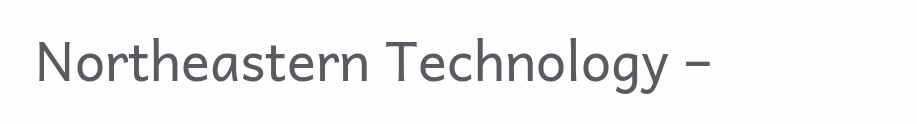Northeastern Technology –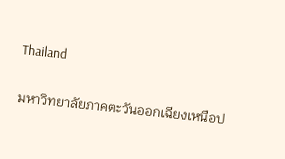Thailand

มหาวิทยาลัยภาคตะวันออกเฉียงเหนือป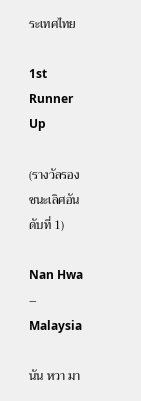ระเทศไทย

1st Runner Up

(รางวัลรองชนะเลิศอันดับที่ 1)

Nan Hwa – Malaysia

นัน หวา มา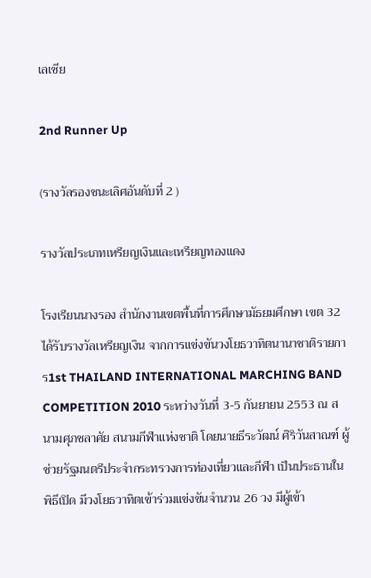เลเซีย

2nd Runner Up

(รางวัลรองชนะเลิศอันดับที่ 2 )

รางวัลประเภทเหรียญเงินและเหรียญทองแดง

โรงเรียนนางรอง สำนักงานเขตพื้นที่การศึกษามัธยมศึกษา เขต 32 ได้รับรางวัลเหรียญเงิน จากการแข่งขันวงโยธวาทิตนานาชาติรายการ1st THAILAND INTERNATIONAL MARCHING BAND COMPETITION 2010 ระหว่างวันที่ 3-5 กันยายน 2553 ณ สนามศุภชลาศัย สนามกีฬาแห่งชาติ โดยนายธีระวัฒน์ ศิริวันสาณฑ์ ผู้ช่วยรัฐมนตรีประจำกระทรวงการท่องเที่ยวและกีฬา เป็นประธานในพิธีเปิด มีวงโยธวาทิตเข้าร่วมแข่งขันจำนวน 26 วง มีผู้เข้า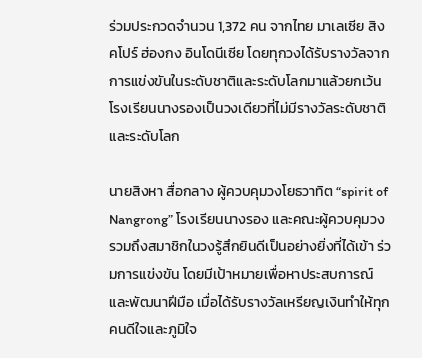ร่วมประกวดจำนวน 1,372 คน จากไทย มาเลเซีย สิงคโปร์ ฮ่องกง อินโดนีเซีย โดยทุกวงได้รับรางวัลจากการแข่งขันในระดับชาติและระดับโลกมาแล้วยกเว้น โรงเรียนนางรองเป็นวงเดียวที่ไม่มีรางวัลระดับชาติและระดับโลก

นายสิงหา สื่อกลาง ผู้ควบคุมวงโยธวาทิต “spirit of Nangrong” โรงเรียนนางรอง และคณะผู้ควบคุมวง รวมถึงสมาชิกในวงรู้สึกยินดีเป็นอย่างยิ่งที่ได้เข้า ร่วมการแข่งขัน โดยมีเป้าหมายเพื่อหาประสบการณ์และพัฒนาฝีมือ เมื่อได้รับรางวัลเหรียญเงินทำให้ทุกคนดีใจและภูมิใจ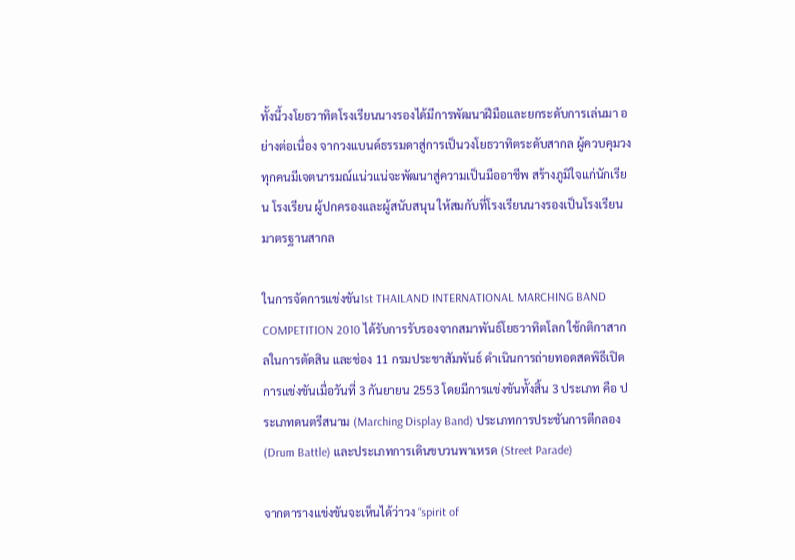ทั้งนี้วงโยธวาทิตโรงเรียนนางรองได้มีการพัฒนาฝีมือและยกระดับการเล่นมา อย่างต่อเนื่อง จากวงแบนด์ธรรมดาสู่การเป็นวงโยธวาทิตระดับสากล ผู้ควบคุมวงทุกคนมีเจตนารมณ์แน่วแน่จะพัฒนาสู่ความเป็นมืออาชีพ สร้างภูมิใจแก่นักเรียน โรงเรียน ผู้ปกครองและผู้สนับสนุน ให้สมกับที่โรงเรียนนางรองเป็นโรงเรียนมาตรฐานสากล

ในการจัดการแข่งขัน1st THAILAND INTERNATIONAL MARCHING BAND COMPETITION 2010 ได้รับการรับรองจากสมาพันธ์โยธวาทิตโลก ใช้กติกาสากลในการตัดสิน และช่อง 11 กรมประชาสัมพันธ์ ดำเนินการถ่ายทอดสดพิธีเปิดการแข่งขันเมื่อวันที่ 3 กันยายน 2553 โดยมีการแข่งขันทั้งสิ้น 3 ประเภท คือ ประเภทดนตรีสนาม (Marching Display Band) ประเภทการประชันการตีกลอง (Drum Battle) และประเภทการเดินขบวนพาเหรด (Street Parade)

จากตารางแข่งขันจะเห็นได้ว่าวง “spirit of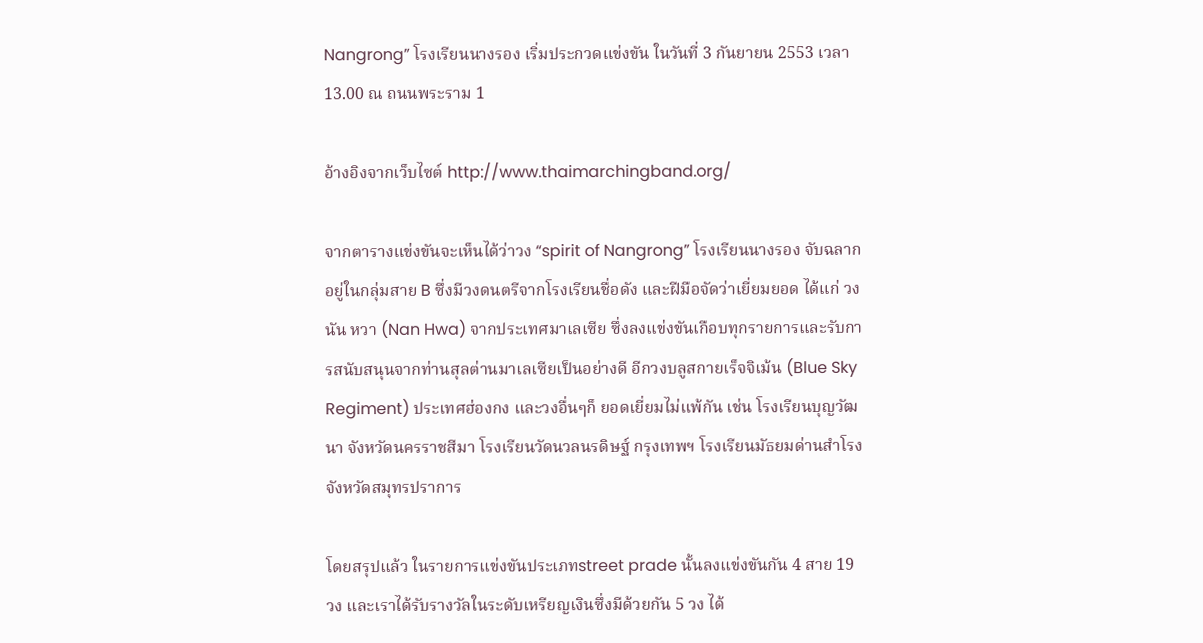Nangrong” โรงเรียนนางรอง เริ่มประกวดแข่งขัน ในวันที่ 3 กันยายน 2553 เวลา 13.00 ณ ถนนพระราม 1

อ้างอิงจากเว็บไซต์ http://www.thaimarchingband.org/

จากตารางแข่งขันจะเห็นได้ว่าวง “spirit of Nangrong” โรงเรียนนางรอง จับฉลากอยู่ในกลุ่มสาย B ซึ่งมีวงดนตรีจากโรงเรียนชื่อดัง และฝีมือจัดว่าเยี่ยมยอด ได้แก่ วง นัน หวา (Nan Hwa) จากประเทศมาเลเซีย ซึ่งลงแข่งขันเกือบทุกรายการและรับการสนับสนุนจากท่านสุลต่านมาเลเซียเป็นอย่างดี อีกวงบลูสกายเร็จจิเม้น (Blue Sky Regiment) ประเทศฮ่องกง และวงอื่นๆก็ ยอดเยี่ยมไม่แพ้กัน เช่น โรงเรียนบุญวัฒนา จังหวัดนครราชสีมา โรงเรียนวัดนวลนรดิษฐ์ กรุงเทพฯ โรงเรียนมัธยมด่านสำโรง จังหวัดสมุทรปราการ

โดยสรุปแล้ว ในรายการแข่งขันประเภทstreet prade นั้นลงแข่งขันกัน 4 สาย 19 วง และเราได้รับรางวัลในระดับเหรียญเงินซึ่งมีด้วยกัน 5 วง ได้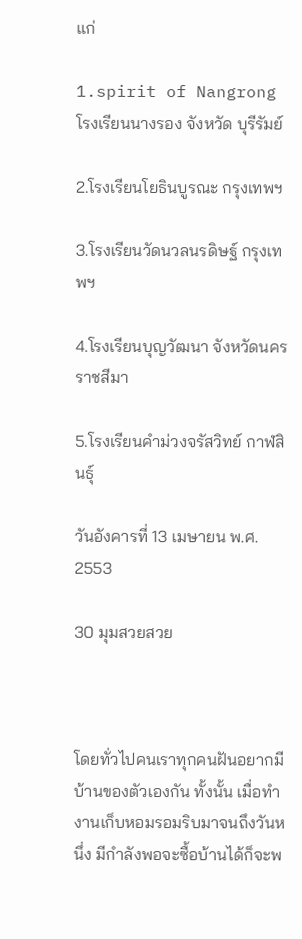แก่

1.spirit of Nangrong โรงเรียนนางรอง จังหวัด บุรีรัมย์

2.โรงเรียนโยธินบูรณะ กรุงเทพฯ

3.โรงเรียนวัดนวลนรดิษฐ์ กรุงเทพฯ

4.โรงเรียนบุญวัฒนา จังหวัดนครราชสีมา

5.โรงเรียนคําม่วงจรัสวิทย์ กาฬสินธุ์

วันอังคารที่ 13 เมษายน พ.ศ. 2553

30 มุมสวยสวย



โดยทั่วไปคนเราทุกคนฝันอยากมีบ้านของตัวเองกัน ทั้งนั้น เมื่อทำงานเก็บหอมรอมริบมาจนถึงวันหนึ่ง มีกำลังพอจะซื้อบ้านได้ก็จะพ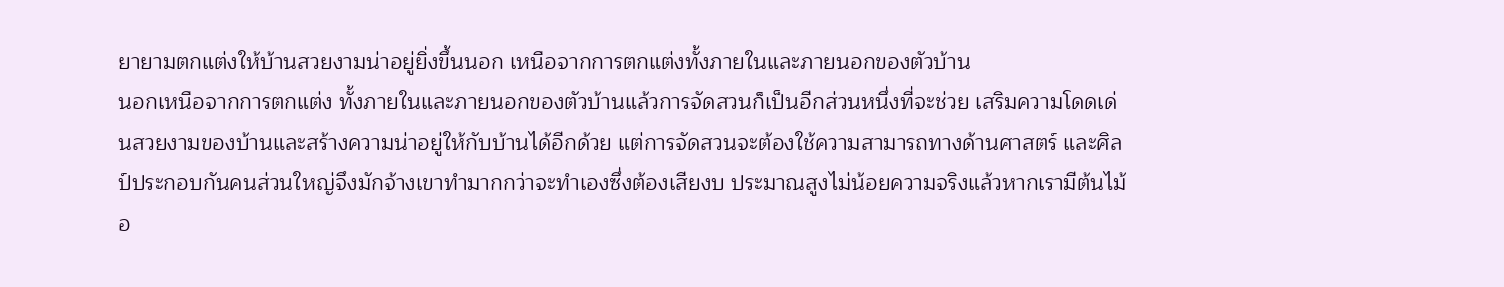ยายามตกแต่งให้บ้านสวยงามน่าอยู่ยิ่งขึ้นนอก เหนือจากการตกแต่งทั้งภายในและภายนอกของตัวบ้าน
นอกเหนือจากการตกแต่ง ทั้งภายในและภายนอกของตัวบ้านแล้วการจัดสวนก็เป็นอีกส่วนหนึ่งที่จะช่วย เสริมความโดดเด่นสวยงามของบ้านและสร้างความน่าอยู่ให้กับบ้านได้อีกด้วย แต่การจัดสวนจะต้องใช้ความสามารถทางด้านศาสตร์ และศิลป์ประกอบกันคนส่วนใหญ่จึงมักจ้างเขาทำมากกว่าจะทำเองซึ่งต้องเสียงบ ประมาณสูงไม่น้อยความจริงแล้วหากเรามีต้นไม้อ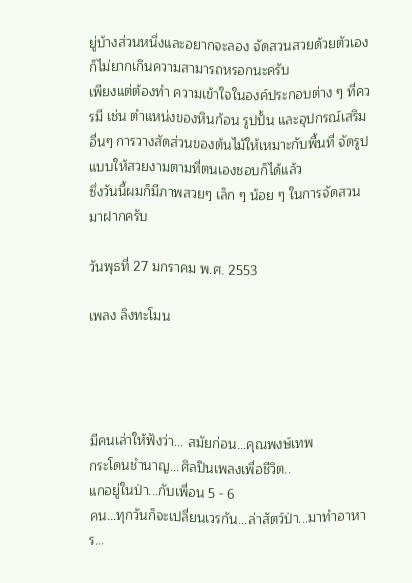ยู่บ้างส่วนหนึ่งและอยากจะลอง จัดสวนสวยด้วยตัวเองก็ไม่ยากเกินความสามารถหรอกนะครับ
เพียงแต่ต้องทำ ความเข้าใจในองค์ประกอบต่าง ๆ ที่ควรมี เช่น ตำแหน่งของหินก้อน รูปปั้น และอุปกรณ์เสริมอื่นๆ การวางสัดส่วนของต้นไม้ให้เหมาะกับพื้นที่ จัดรูปแบบให้สวยงามตามที่ตนเองชอบก็ได้แล้ว
ซึ่งวันนี้ผมก็มีภาพสวยๆ เล็ก ๆ น้อย ๆ ในการจัดสวนมาฝากครับ

วันพุธที่ 27 มกราคม พ.ศ. 2553

เพลง ลิงทะโมน




มีคนเล่าให้ฟังว่า... สมัยก่อน...คุณพงษ์เทพ
กระโดนชำนาญ...ศิลปินเพลงเพื่อชีวิต..
แกอยู่ในป่า...กับเพื่อน 5 - 6
คน...ทุกวันก็จะเปลี่ยนเวรกัน...ล่าสัตว์ป่า...มาทำอาหาร...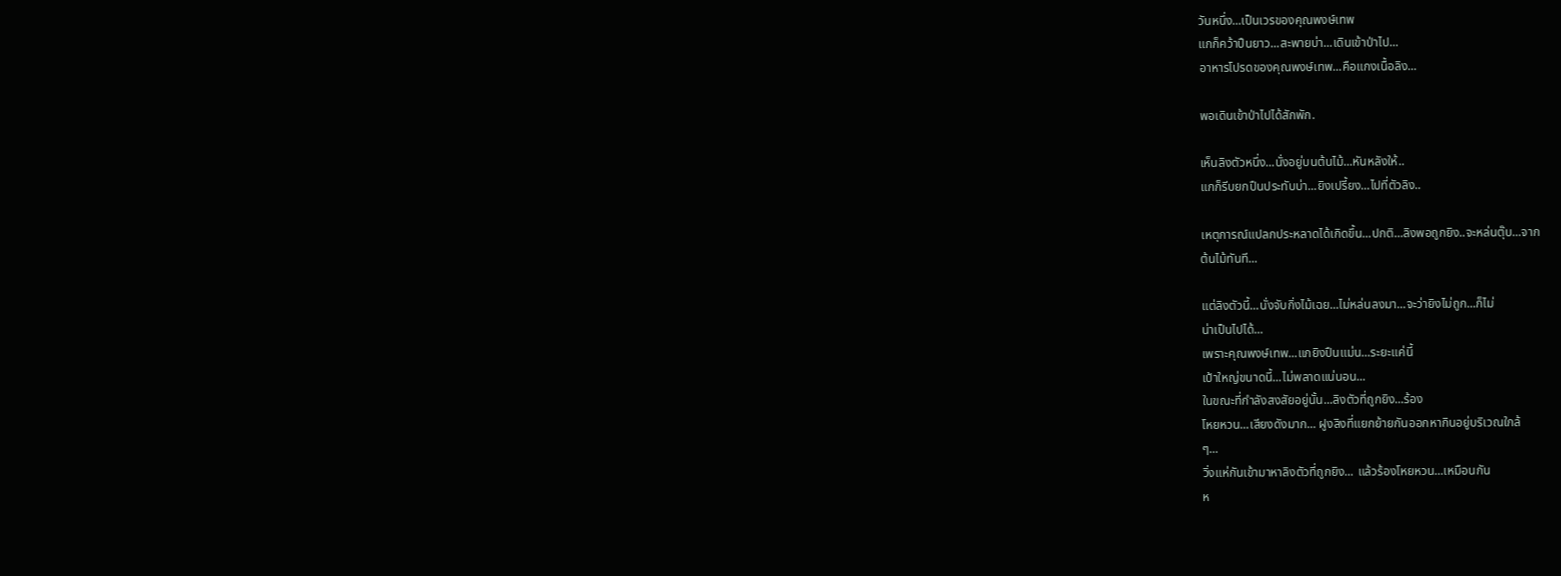วันหนึ่ง...เป็นเวรของคุณพงษ์เทพ
แกก็คว้าปืนยาว...สะพายบ่า...เดินเข้าป่าไป...
อาหารโปรดของคุณพงษ์เทพ...คือแกงเนื้อลิง...

พอเดินเข้าป่าไปได้สักพัก.

เห็นลิงตัวหนึ่ง...นั่งอยู่บนต้นไม้...หันหลังให้..
แกก็รีบยกปืนประทับบ่า...ยิงเปรี้ยง...ไปที่ตัวลิง..

เหตุการณ์แปลกประหลาดได้เกิดขึ้น...ปกติ...ลิงพอถูกยิง..จะหล่นตุ๊บ...จาก
ต้นไม้ทันที...

แต่ลิงตัวนี้...นั่งจับกิ่งไม้เฉย...ไม่หล่นลงมา...จะว่ายิงไม่ถูก...ก็ไม่
น่าเป็นไปได้...
เพราะคุณพงษ์เทพ...แกยิงปืนแม่น...ระยะแค่นี้
เป้าใหญ่ขนาดนี้...ไม่พลาดแน่นอน...
ในขณะที่กำลังสงสัยอยู่นั้น...ลิงตัวที่ถูกยิง...ร้อง
โหยหวน...เสียงดังมาก... ฝูงลิงที่แยกย้ายกันออกหากินอยู่บริเวณใกล้
ๆ...
วิ่งแห่กันเข้ามาหาลิงตัวที่ถูกยิง... แล้วร้องโหยหวน...เหมือนกัน
ห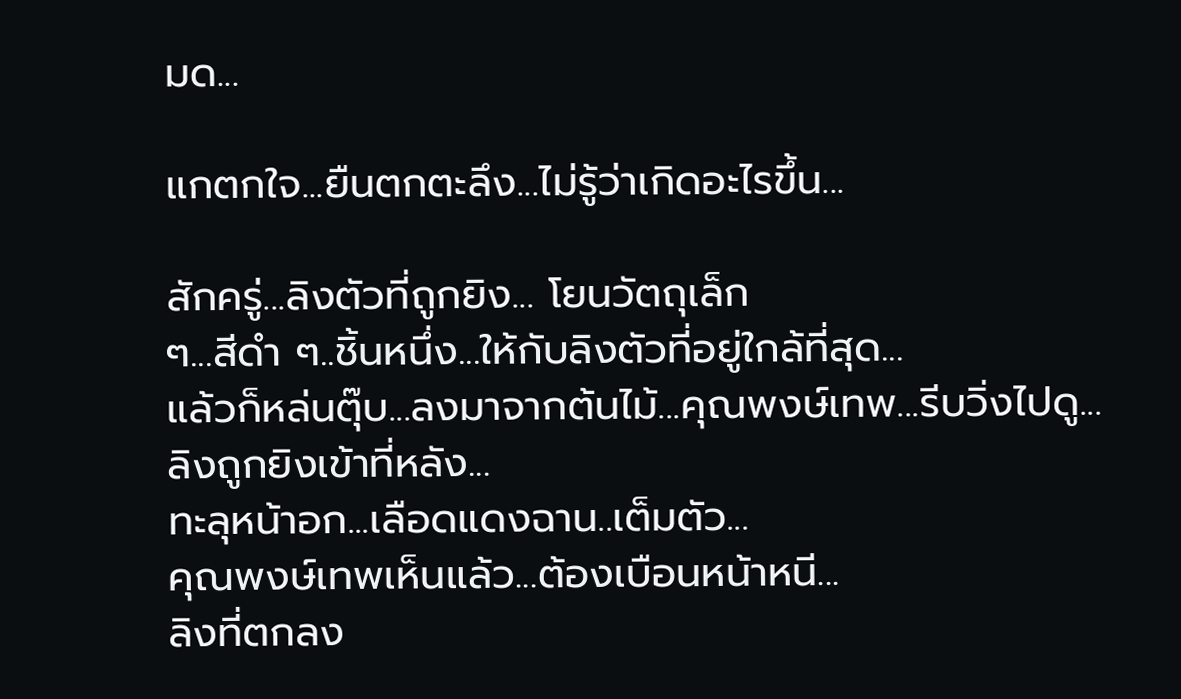มด...

แกตกใจ...ยืนตกตะลึง...ไม่รู้ว่าเกิดอะไรขึ้น...

สักครู่...ลิงตัวที่ถูกยิง... โยนวัตถุเล็ก
ๆ...สีดำ ๆ..ชิ้นหนึ่ง...ให้กับลิงตัวที่อยู่ใกล้ที่สุด...
แล้วก็หล่นตุ๊บ...ลงมาจากต้นไม้...คุณพงษ์เทพ...รีบวิ่งไปดู...
ลิงถูกยิงเข้าที่หลัง...
ทะลุหน้าอก...เลือดแดงฉาน..เต็มตัว...
คุณพงษ์เทพเห็นแล้ว...ต้องเบือนหน้าหนี...
ลิงที่ตกลง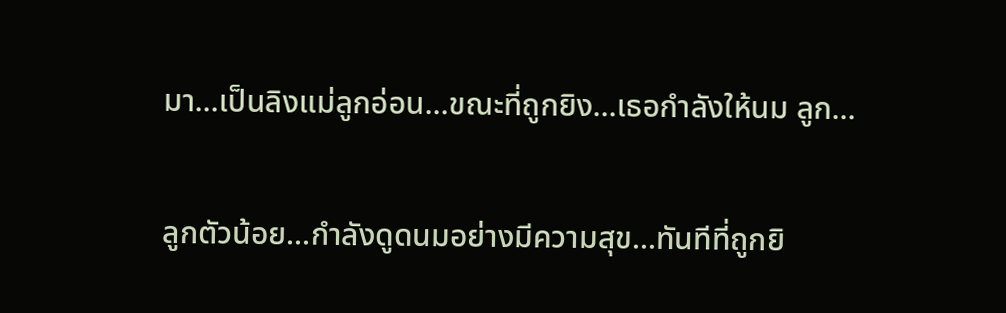มา...เป็นลิงแม่ลูกอ่อน...ขณะที่ถูกยิง...เธอกำลังให้นม ลูก...

ลูกตัวน้อย...กำลังดูดนมอย่างมีความสุข...ทันทีที่ถูกยิ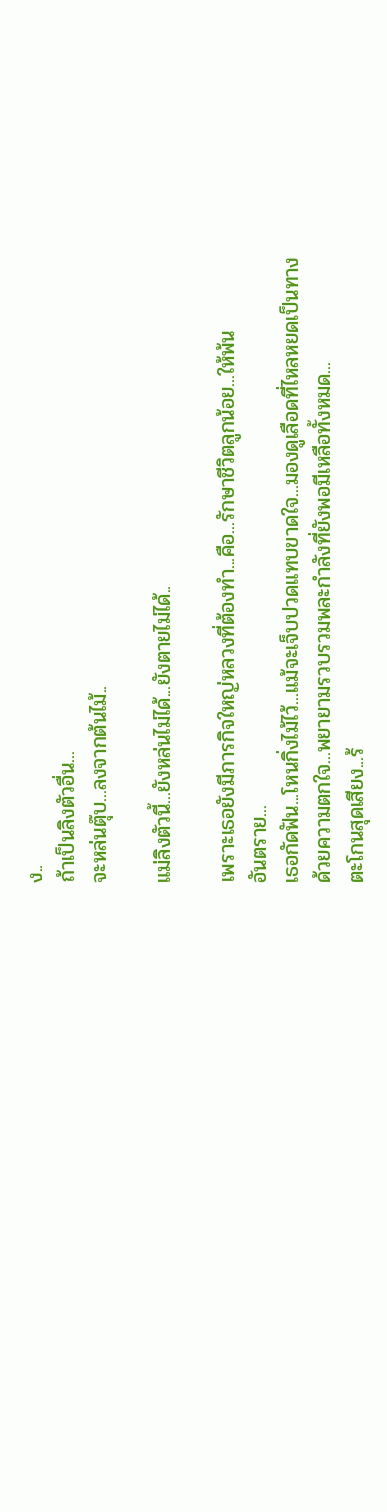ง..
ถ้าเป็นลิงตัวอื่น...
จะหล่นตุ๊บ...ลงจากต้นไม้..

แม่ลิงตัวนี้...ยังหล่นไม่ได้...ยังตายไม่ได้..

เพราะเธอยังมีภารกิจใหญ่หลวงที่ต้องทำ...คือ...รักษาชีวิตลูกน้อย...ให้พ้น
อันตราย...
เธอกัดฟัน...โหนกิ่งไม้ไว้...แม้จะเจ็บปวดแทบขาดใจ...มองดูเลือดที่ไหลหยดเป็นทาง
ด้วยความตกใจ...พยายามรวบรวมพละกำลังที่ยังพอมีเหลือทั้งหมด...
ตะโกนสุดเสียง...ร้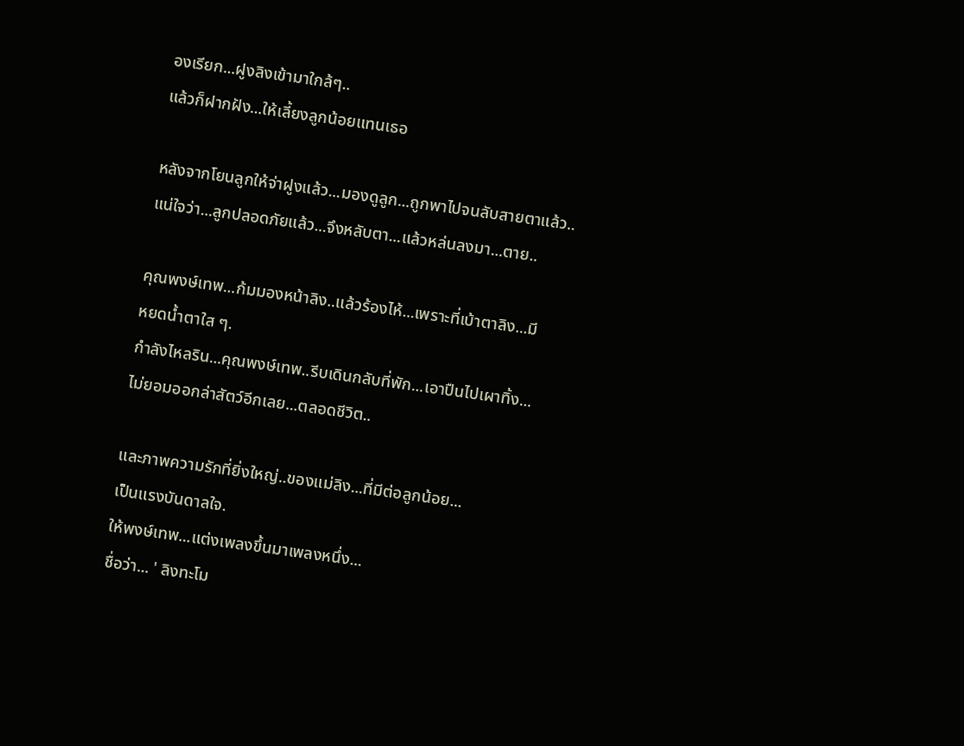องเรียก...ฝูงลิงเข้ามาใกล้ๆ..
แล้วก็ฝากฝัง...ให้เลี้ยงลูกน้อยแทนเธอ

หลังจากโยนลูกให้จ่าฝูงแล้ว...มองดูลูก...ถูกพาไปจนลับสายตาแล้ว..
แน่ใจว่า...ลูกปลอดภัยแล้ว...จึงหลับตา...แล้วหล่นลงมา...ตาย..

คุณพงษ์เทพ...ก้มมองหน้าลิง..แล้วร้องไห้...เพราะที่เบ้าตาลิง...มี
หยดน้ำตาใส ๆ.
กำลังไหลริน...คุณพงษ์เทพ..รีบเดินกลับที่พัก...เอาปืนไปเผาทิ้ง...
ไม่ยอมออกล่าสัตว์อีกเลย...ตลอดชีวิต..

และภาพความรักที่ยิ่งใหญ่..ของแม่ลิง...ที่มีต่อลูกน้อย...
เป็นแรงบันดาลใจ.
ให้พงษ์เทพ...แต่งเพลงขึ้นมาเพลงหนึ่ง...
ชื่อว่า... ' ลิงทะโม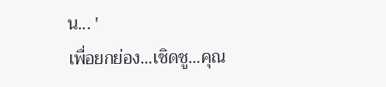น... '
เพื่อยกย่อง...เชิดชู...คุณ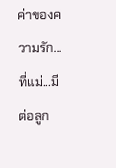ค่าของความรัก...ที่แม่...มีต่อลูก